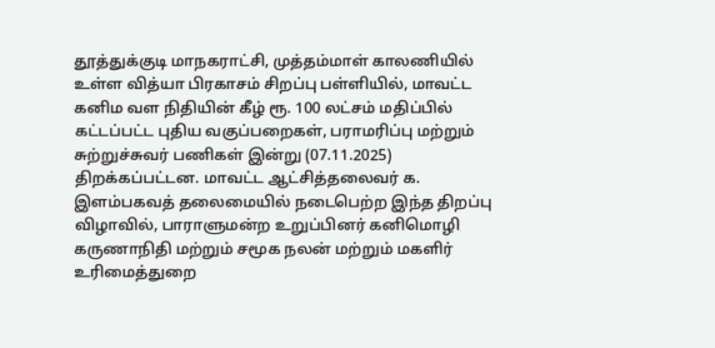தூத்துக்குடி மாநகராட்சி, முத்தம்மாள் காலணியில் உள்ள வித்யா பிரகாசம் சிறப்பு பள்ளியில், மாவட்ட கனிம வள நிதியின் கீழ் ரூ. 100 லட்சம் மதிப்பில் கட்டப்பட்ட புதிய வகுப்பறைகள், பராமரிப்பு மற்றும் சுற்றுச்சுவர் பணிகள் இன்று (07.11.2025) திறக்கப்பட்டன. மாவட்ட ஆட்சித்தலைவர் க. இளம்பகவத் தலைமையில் நடைபெற்ற இந்த திறப்பு விழாவில், பாராளுமன்ற உறுப்பினர் கனிமொழி கருணாநிதி மற்றும் சமூக நலன் மற்றும் மகளிர் உரிமைத்துறை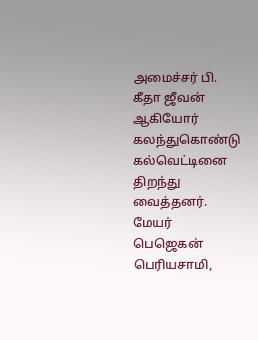அமைச்சர் பி. கீதா ஜீவன் ஆகியோர் கலந்துகொண்டு கல்வெட்டினை திறந்து வைத்தனர். மேயர் பெஜெகன் பெரியசாமி,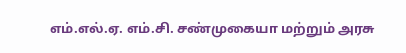எம்.எல்.ஏ. எம்.சி. சண்முகையா மற்றும் அரசு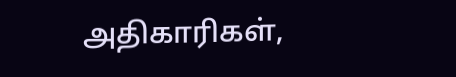அதிகாரிகள்,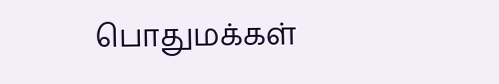பொதுமக்கள்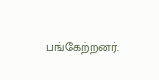பங்கேற்றனர்.